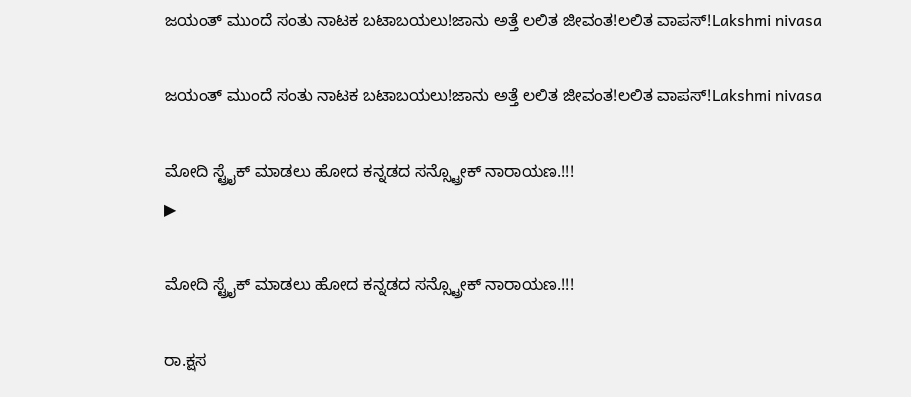ಜಯಂತ್ ಮುಂದೆ ಸಂತು ನಾಟಕ ಬಟಾಬಯಲು!ಜಾನು ಅತ್ತೆ ಲಲಿತ ಜೀವಂತ!ಲಲಿತ ವಾಪಸ್!Lakshmi nivasa

ಜಯಂತ್ ಮುಂದೆ ಸಂತು ನಾಟಕ ಬಟಾಬಯಲು!ಜಾನು ಅತ್ತೆ ಲಲಿತ ಜೀವಂತ!ಲಲಿತ ವಾಪಸ್!Lakshmi nivasa

ಮೋದಿ ಸ್ಟ್ರೈಕ್ ಮಾಡಲು ಹೋದ ಕನ್ನಡದ ಸನ್ಸ್ಟ್ರೋಕ್ ನಾರಾಯಣ.!!!
▶

ಮೋದಿ ಸ್ಟ್ರೈಕ್ ಮಾಡಲು ಹೋದ ಕನ್ನಡದ ಸನ್ಸ್ಟ್ರೋಕ್ ನಾರಾಯಣ.!!!

ರಾ.ಕ್ಷಸ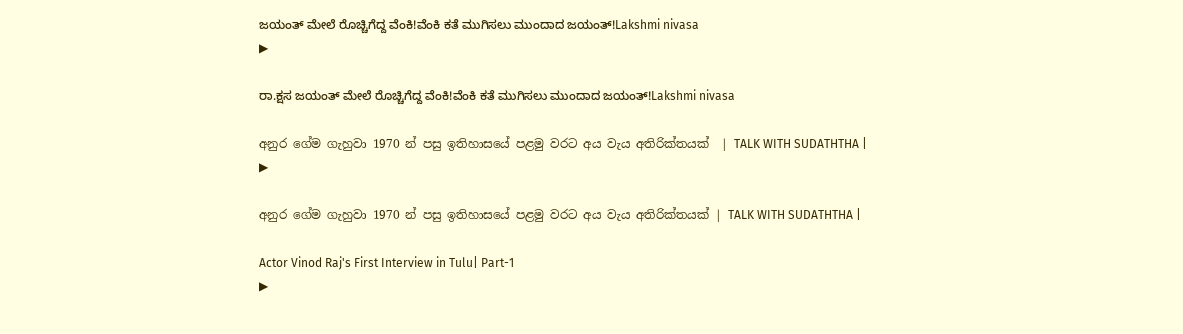ಜಯಂತ್ ಮೇಲೆ ರೊಚ್ಚಿಗೆದ್ದ ವೆಂಕಿ!ವೆಂಕಿ ಕತೆ ಮುಗಿಸಲು ಮುಂದಾದ ಜಯಂತ್!Lakshmi nivasa
▶

ರಾ.ಕ್ಷಸ ಜಯಂತ್ ಮೇಲೆ ರೊಚ್ಚಿಗೆದ್ದ ವೆಂಕಿ!ವೆಂಕಿ ಕತೆ ಮುಗಿಸಲು ಮುಂದಾದ ಜಯಂತ್!Lakshmi nivasa

අනුර ගේම ගැහුවා 1970 න් පසු ඉතිහාසයේ පළමු වරට අය වැය අතිරික්තයක්  | TALK WITH SUDATHTHA |
▶

අනුර ගේම ගැහුවා 1970 න් පසු ඉතිහාසයේ පළමු වරට අය වැය අතිරික්තයක් | TALK WITH SUDATHTHA |

Actor Vinod Raj's First Interview in Tulu| Part-1
▶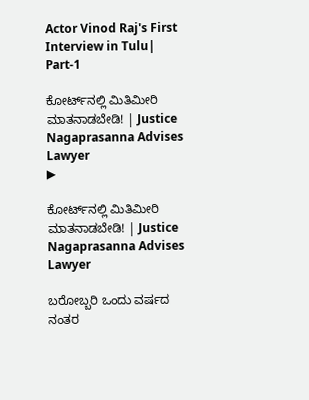Actor Vinod Raj's First Interview in Tulu| Part-1

ಕೋರ್ಟ್‌ನಲ್ಲಿ ಮಿತಿಮೀರಿ ಮಾತನಾಡಬೇಡಿ! | Justice Nagaprasanna Advises Lawyer
▶

ಕೋರ್ಟ್‌ನಲ್ಲಿ ಮಿತಿಮೀರಿ ಮಾತನಾಡಬೇಡಿ! | Justice Nagaprasanna Advises Lawyer

ಬರೋಬ್ಬರಿ ಒಂದು ವರ್ಷದ ನಂತರ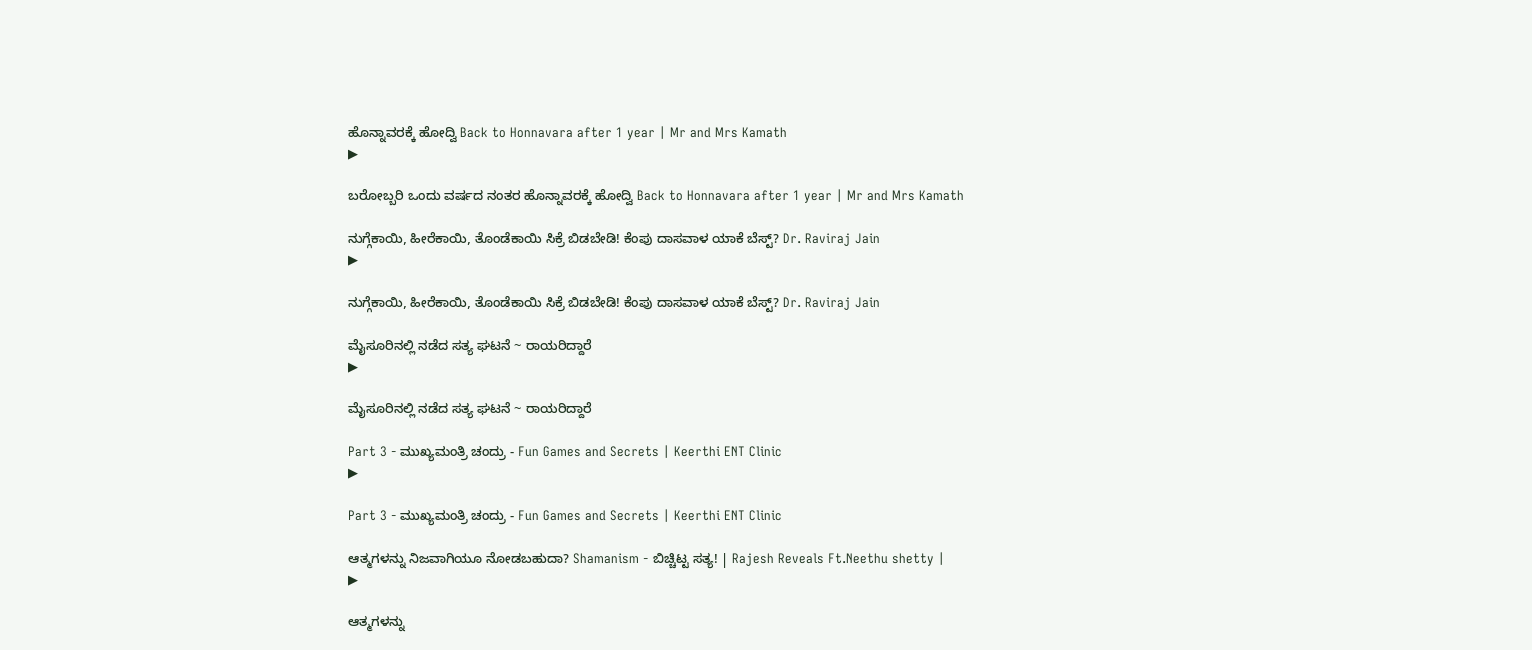ಹೊನ್ನಾವರಕ್ಕೆ ಹೋದ್ವಿ Back to Honnavara after 1 year | Mr and Mrs Kamath
▶

ಬರೋಬ್ಬರಿ ಒಂದು ವರ್ಷದ ನಂತರ ಹೊನ್ನಾವರಕ್ಕೆ ಹೋದ್ವಿ Back to Honnavara after 1 year | Mr and Mrs Kamath

ನುಗ್ಗೆಕಾಯಿ, ಹೀರೆಕಾಯಿ, ತೊಂಡೆಕಾಯಿ ಸಿಕ್ರೆ ಬಿಡಬೇಡಿ! ಕೆಂಪು ದಾಸವಾಳ ಯಾಕೆ ಬೆಸ್ಟ್? Dr. Raviraj Jain
▶

ನುಗ್ಗೆಕಾಯಿ, ಹೀರೆಕಾಯಿ, ತೊಂಡೆಕಾಯಿ ಸಿಕ್ರೆ ಬಿಡಬೇಡಿ! ಕೆಂಪು ದಾಸವಾಳ ಯಾಕೆ ಬೆಸ್ಟ್? Dr. Raviraj Jain

ಮೈಸೂರಿನಲ್ಲಿ ನಡೆದ ಸತ್ಯ ಘಟನೆ ~ ರಾಯರಿದ್ದಾರೆ
▶

ಮೈಸೂರಿನಲ್ಲಿ ನಡೆದ ಸತ್ಯ ಘಟನೆ ~ ರಾಯರಿದ್ದಾರೆ

Part 3 - ಮುಖ್ಯಮಂತ್ರಿ ಚಂದ್ರು - Fun Games and Secrets | Keerthi ENT Clinic
▶

Part 3 - ಮುಖ್ಯಮಂತ್ರಿ ಚಂದ್ರು - Fun Games and Secrets | Keerthi ENT Clinic

ಆತ್ಮಗಳನ್ನು ನಿಜವಾಗಿಯೂ ನೋಡಬಹುದಾ? Shamanism - ಬಿಚ್ಚಿಟ್ಟ ಸತ್ಯ! | Rajesh Reveals Ft.Neethu shetty |
▶

ಆತ್ಮಗಳನ್ನು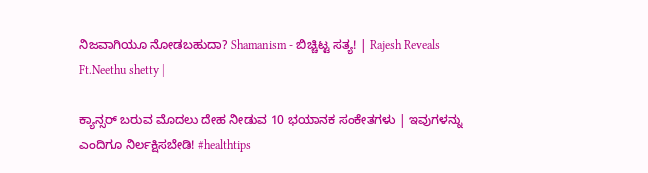ನಿಜವಾಗಿಯೂ ನೋಡಬಹುದಾ? Shamanism - ಬಿಚ್ಚಿಟ್ಟ ಸತ್ಯ! | Rajesh Reveals Ft.Neethu shetty |

ಕ್ಯಾನ್ಸರ್ ಬರುವ ಮೊದಲು ದೇಹ ನೀಡುವ 10 ಭಯಾನಕ ಸಂಕೇತಗಳು | ಇವುಗಳನ್ನು ಎಂದಿಗೂ ನಿರ್ಲಕ್ಷಿಸಬೇಡಿ! #healthtips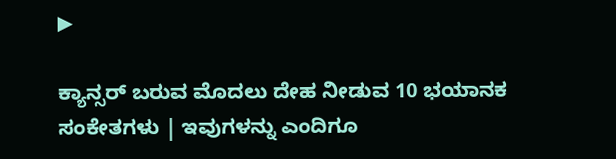▶

ಕ್ಯಾನ್ಸರ್ ಬರುವ ಮೊದಲು ದೇಹ ನೀಡುವ 10 ಭಯಾನಕ ಸಂಕೇತಗಳು | ಇವುಗಳನ್ನು ಎಂದಿಗೂ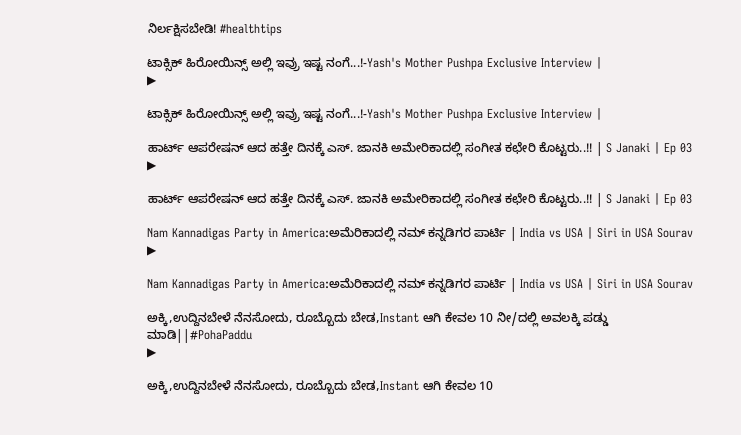ನಿರ್ಲಕ್ಷಿಸಬೇಡಿ! #healthtips

ಟಾಕ್ಸಿಕ್ ಹಿರೋಯಿನ್ಸ್ ಅಲ್ಲಿ ಇವ್ರು ಇಷ್ಟ ನಂಗೆ...!-Yash's Mother Pushpa Exclusive Interview |
▶

ಟಾಕ್ಸಿಕ್ ಹಿರೋಯಿನ್ಸ್ ಅಲ್ಲಿ ಇವ್ರು ಇಷ್ಟ ನಂಗೆ...!-Yash's Mother Pushpa Exclusive Interview |

ಹಾರ್ಟ್ ಆಪರೇಷನ್ ಆದ ಹತ್ತೇ ದಿನಕ್ಕೆ ಎಸ್. ಜಾನಕಿ ಅಮೇರಿಕಾದಲ್ಲಿ ಸಂಗೀತ ಕಛೇರಿ ಕೊಟ್ಟರು..!! | S Janaki | Ep 03
▶

ಹಾರ್ಟ್ ಆಪರೇಷನ್ ಆದ ಹತ್ತೇ ದಿನಕ್ಕೆ ಎಸ್. ಜಾನಕಿ ಅಮೇರಿಕಾದಲ್ಲಿ ಸಂಗೀತ ಕಛೇರಿ ಕೊಟ್ಟರು..!! | S Janaki | Ep 03

Nam Kannadigas Party in America:ಅಮೆರಿಕಾದಲ್ಲಿ ನಮ್ ಕನ್ನಡಿಗರ ಪಾರ್ಟಿ | India vs USA | Siri in USA Sourav
▶

Nam Kannadigas Party in America:ಅಮೆರಿಕಾದಲ್ಲಿ ನಮ್ ಕನ್ನಡಿಗರ ಪಾರ್ಟಿ | India vs USA | Siri in USA Sourav

ಅಕ್ಕಿ,ಉದ್ದಿನಬೇಳೆ ನೆನಸೋದು, ರೂಬ್ಬೊದು ಬೇಡ,Instant ಆಗಿ ಕೇವಲ 10 ನೀ/ದಲ್ಲಿ ಅವಲಕ್ಕಿ ಪಡ್ಡು ಮಾಡಿ||#PohaPaddu
▶

ಅಕ್ಕಿ,ಉದ್ದಿನಬೇಳೆ ನೆನಸೋದು, ರೂಬ್ಬೊದು ಬೇಡ,Instant ಆಗಿ ಕೇವಲ 10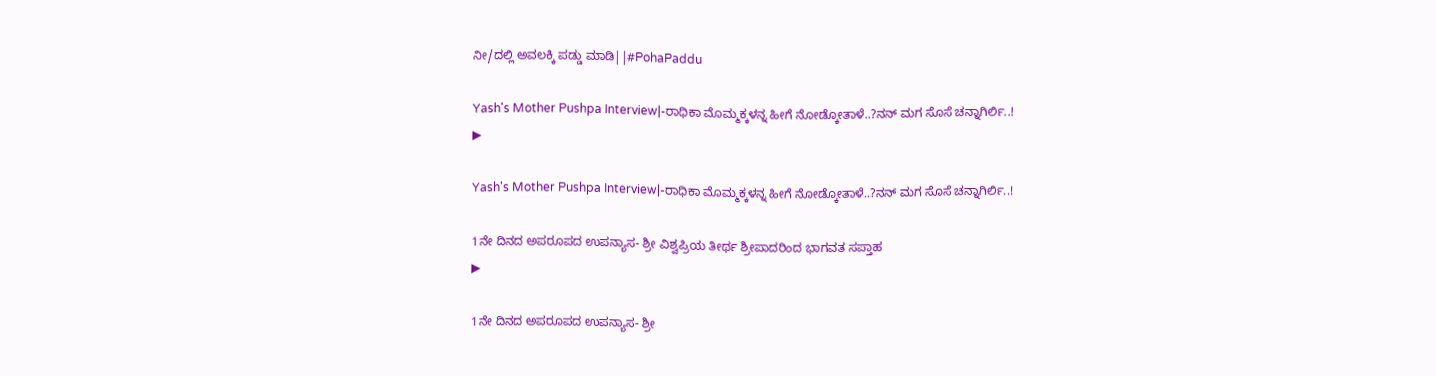ನೀ/ದಲ್ಲಿ ಅವಲಕ್ಕಿ ಪಡ್ಡು ಮಾಡಿ||#PohaPaddu

Yash's Mother Pushpa Interview|-ರಾಧಿಕಾ ಮೊಮ್ಮಕ್ಕಳನ್ನ ಹೀಗೆ ನೋಡ್ಕೋತಾಳೆ..?ನನ್ ಮಗ ಸೊಸೆ ಚನ್ನಾಗಿರ್ಲಿ..!
▶

Yash's Mother Pushpa Interview|-ರಾಧಿಕಾ ಮೊಮ್ಮಕ್ಕಳನ್ನ ಹೀಗೆ ನೋಡ್ಕೋತಾಳೆ..?ನನ್ ಮಗ ಸೊಸೆ ಚನ್ನಾಗಿರ್ಲಿ..!

1ನೇ ದಿನದ ಅಪರೂಪದ ಉಪನ್ಯಾಸ- ಶ್ರೀ ವಿಶ್ವಪ್ರಿಯ ತೀರ್ಥ ಶ್ರೀಪಾದರಿಂದ ಭಾಗವತ ಸಪ್ತಾಹ
▶

1ನೇ ದಿನದ ಅಪರೂಪದ ಉಪನ್ಯಾಸ- ಶ್ರೀ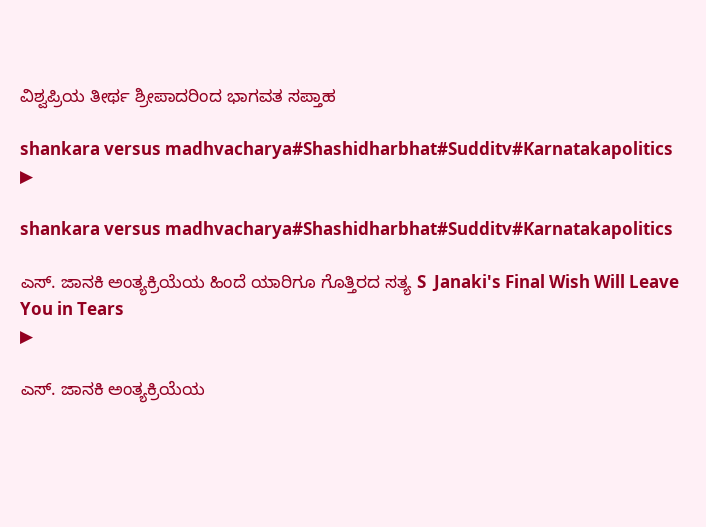ವಿಶ್ವಪ್ರಿಯ ತೀರ್ಥ ಶ್ರೀಪಾದರಿಂದ ಭಾಗವತ ಸಪ್ತಾಹ

shankara versus madhvacharya#Shashidharbhat#Sudditv#Karnatakapolitics
▶

shankara versus madhvacharya#Shashidharbhat#Sudditv#Karnatakapolitics

ಎಸ್. ಜಾನಕಿ ಅಂತ್ಯಕ್ರಿಯೆಯ ಹಿಂದೆ ಯಾರಿಗೂ ಗೊತ್ತಿರದ ಸತ್ಯ S  Janaki's Final Wish Will Leave You in Tears
▶

ಎಸ್. ಜಾನಕಿ ಅಂತ್ಯಕ್ರಿಯೆಯ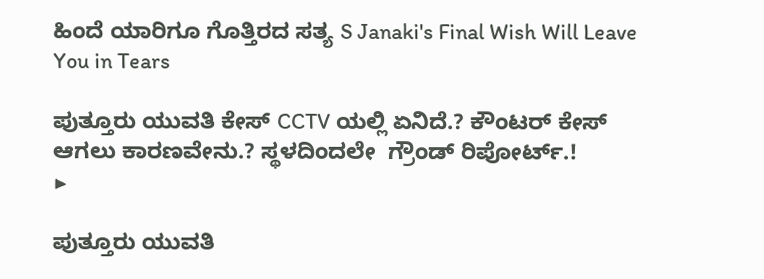ಹಿಂದೆ ಯಾರಿಗೂ ಗೊತ್ತಿರದ ಸತ್ಯ S Janaki's Final Wish Will Leave You in Tears

ಪುತ್ತೂರು ಯುವತಿ ಕೇಸ್ CCTV ಯಲ್ಲಿ ಏನಿದೆ.? ಕೌಂಟರ್ ಕೇಸ್ ಆಗಲು ಕಾರಣವೇನು.? ಸ್ಥಳದಿಂದಲೇ  ಗ್ರೌಂಡ್ ರಿಪೋರ್ಟ್.!
▶

ಪುತ್ತೂರು ಯುವತಿ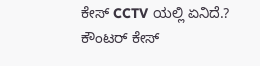ಕೇಸ್ CCTV ಯಲ್ಲಿ ಏನಿದೆ.? ಕೌಂಟರ್ ಕೇಸ್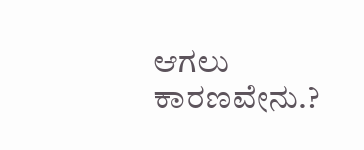ಆಗಲು ಕಾರಣವೇನು.?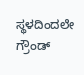ಸ್ಥಳದಿಂದಲೇ ಗ್ರೌಂಡ್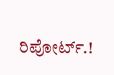ರಿಪೋರ್ಟ್.!